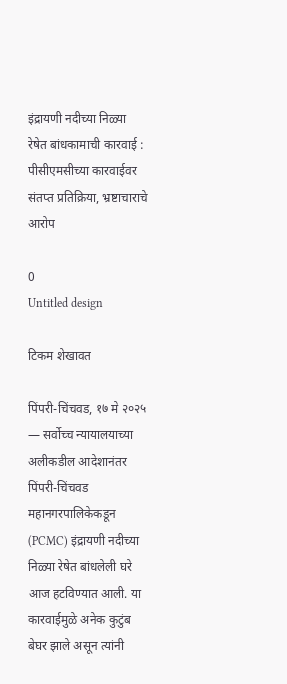इंद्रायणी नदीच्या निळ्या रेषेत बांधकामाची कारवाई : पीसीएमसीच्या कारवाईवर संतप्त प्रतिक्रिया, भ्रष्टाचाराचे आरोप

0
Untitled design

टिकम शेखावत

पिंपरी-चिंचवड, १७ मे २०२५ — सर्वोच्च न्यायालयाच्या अलीकडील आदेशानंतर पिंपरी-चिंचवड महानगरपालिकेकडून (PCMC) इंद्रायणी नदीच्या निळ्या रेषेत बांधलेली घरे आज हटविण्यात आली. या कारवाईमुळे अनेक कुटुंब बेघर झाले असून त्यांनी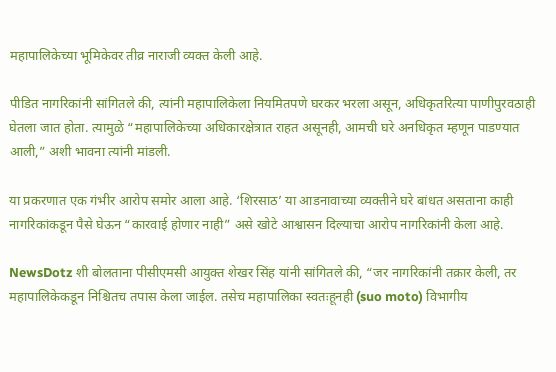महापालिकेच्या भूमिकेवर तीव्र नाराजी व्यक्त केली आहे.

पीडित नागरिकांनी सांगितले की, त्यांनी महापालिकेला नियमितपणे घरकर भरला असून, अधिकृतरित्या पाणीपुरवठाही घेतला जात होता. त्यामुळे “महापालिकेच्या अधिकारक्षेत्रात राहत असूनही, आमची घरे अनधिकृत म्हणून पाडण्यात आली,” अशी भावना त्यांनी मांडली.

या प्रकरणात एक गंभीर आरोप समोर आला आहे. ‘शिरसाठ’ या आडनावाच्या व्यक्तीने घरे बांधत असताना काही नागरिकांकडून पैसे घेऊन “कारवाई होणार नाही” असे खोटे आश्वासन दिल्याचा आरोप नागरिकांनी केला आहे.

NewsDotz शी बोलताना पीसीएमसी आयुक्त शेखर सिंह यांनी सांगितले की, “जर नागरिकांनी तक्रार केली, तर महापालिकेकडून निश्चितच तपास केला जाईल. तसेच महापालिका स्वतःहूनही (suo moto) विभागीय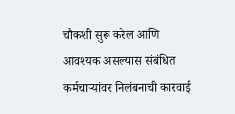चौकशी सुरू करेल आणि आवश्यक असल्यास संबंधित कर्मचाऱ्यांवर निलंबनाची कारवाई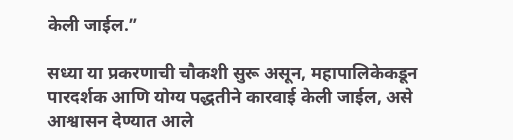केली जाईल.”

सध्या या प्रकरणाची चौकशी सुरू असून, महापालिकेकडून पारदर्शक आणि योग्य पद्धतीने कारवाई केली जाईल, असे आश्वासन देण्यात आले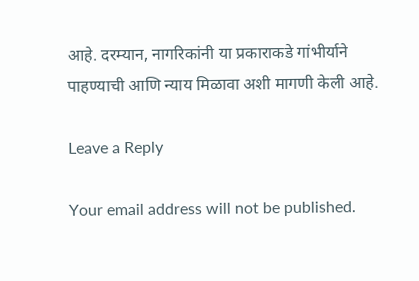आहे. दरम्यान, नागरिकांनी या प्रकाराकडे गांभीर्याने पाहण्याची आणि न्याय मिळावा अशी मागणी केली आहे.

Leave a Reply

Your email address will not be published.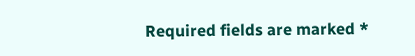Required fields are marked *